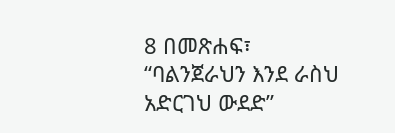8 በመጽሐፍ፣ “ባልንጀራህን እንደ ራስህ አድርገህ ውደድ”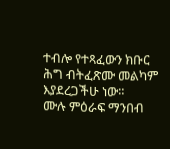ተብሎ የተጻፈውን ክቡር ሕግ ብትፈጽሙ መልካም እያደረጋችሁ ነው።
ሙሉ ምዕራፍ ማንበብ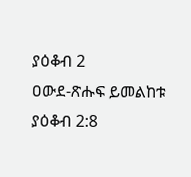ያዕቆብ 2
ዐውደ-ጽሑፍ ይመልከቱ ያዕቆብ 2:8